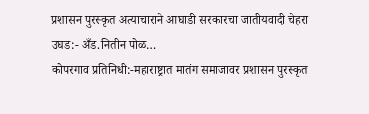प्रशासन पुरस्कृत अत्याचाराने आघाडी सरकारचा जातीयवादी चेहरा उघड:- अँड.नितीन पोळ…
कोपरगाव प्रतिनिधी:-महाराष्ट्रात मातंग समाजावर प्रशासन पुरस्कृत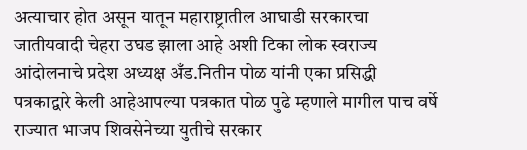अत्याचार होत असून यातून महाराष्ट्रातील आघाडी सरकारचा जातीयवादी चेहरा उघड झाला आहे अशी टिका लोक स्वराज्य आंदोलनाचे प्रदेश अध्यक्ष अँड.नितीन पोळ यांनी एका प्रसिद्धी पत्रकाद्वारे केली आहेआपल्या पत्रकात पोळ पुढे म्हणाले मागील पाच वर्षे राज्यात भाजप शिवसेनेच्या युतीचे सरकार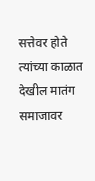सत्तेवर होते त्यांच्या काळात देखील मातंग समाजावर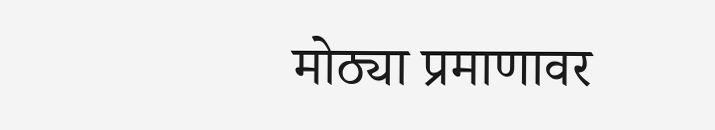मोठ्या प्रमाणावर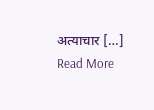अत्याचार […]
Read More